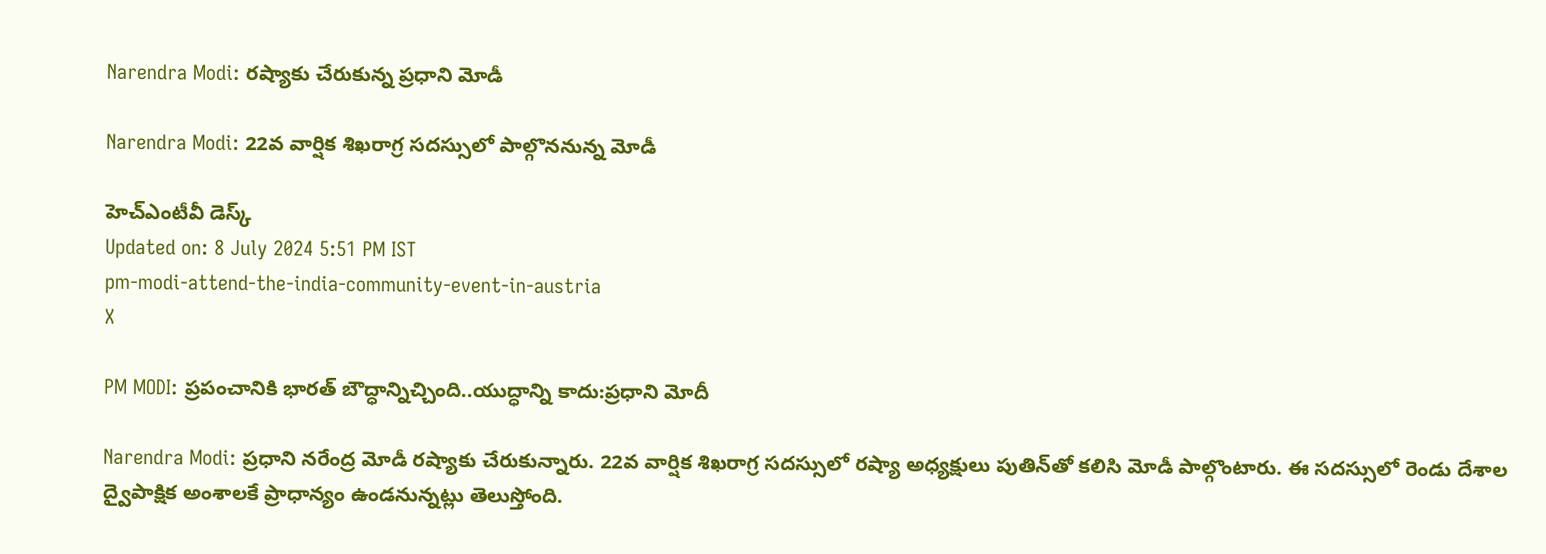Narendra Modi: రష్యాకు చేరుకున్న ప్రధాని మోడీ

Narendra Modi: 22వ వార్షిక శిఖరాగ్ర సదస్సులో పాల్గొననున్న మోడీ

హెచ్ఎంటీవీ డెస్క్
Updated on: 8 July 2024 5:51 PM IST
pm-modi-attend-the-india-community-event-in-austria
X

PM MODI: ప్రపంచానికి భారత్ బౌద్ధాన్నిచ్చింది..యుద్ధాన్ని కాదు:ప్రధాని మోదీ

Narendra Modi: ప్రధాని నరేంద్ర మోడీ రష్యాకు చేరుకున్నారు. 22వ వార్షిక శిఖరాగ్ర సదస్సులో రష్యా అధ్యక్షులు పుతిన్‌తో కలిసి మోడీ పాల్గొంటారు. ఈ సదస్సులో రెండు దేశాల ద్వైపాక్షిక అంశాలకే ప్రాధాన్యం ఉండనున్నట్లు తెలుస్తోంది.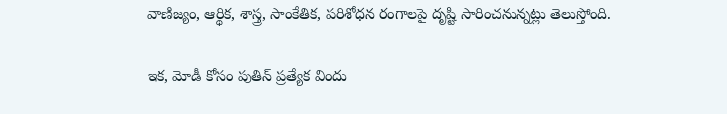వాణిజ్యం, ఆర్థిక, శాస్త్ర, సాంకేతిక, పరిశోధన రంగాలపై దృష్టి సారించనున్నట్లు తెలుస్తోంది.

ఇక, మోడీ కోసం పుతిన్‌ ప్రత్యేక విందు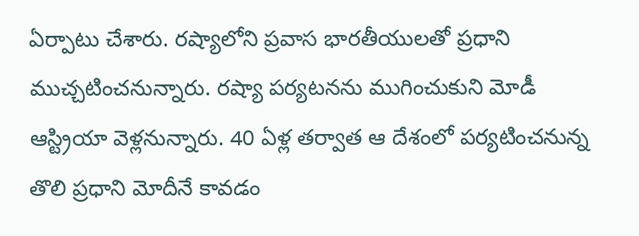ఏర్పాటు చేశారు. రష్యాలోని ప్రవాస భారతీయులతో ప్రధాని ముచ్చటించనున్నారు. రష్యా పర్యటనను ముగించుకుని మోడీ ఆస్ట్రియా వెళ్లనున్నారు. 40 ఏళ్ల తర్వాత ఆ దేశంలో పర్యటించనున్న తొలి ప్రధాని మోదీనే కావడం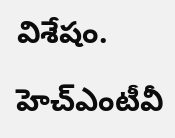విశేషం.

హెచ్ఎంటీవీ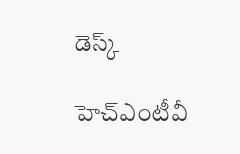డెస్క్

హెచ్ఎంటీవీ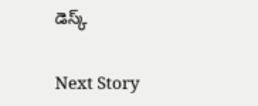డెస్క్

Next Story